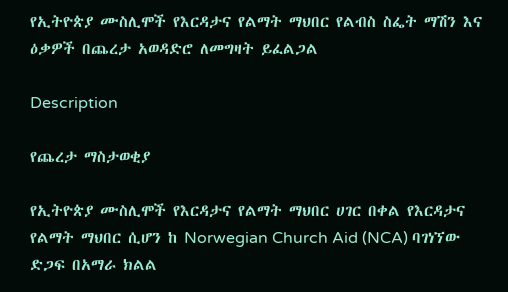የኢትዮጵያ ሙስሊሞች የእርዳታና የልማት ማህበር የልብስ ስፌት ማሽን እና ዕቃዎች በጨረታ አወዳድሮ ለመግዛት ይፈልጋል

Description

የጨረታ ማስታወቂያ

የኢትዮጵያ ሙስሊሞች የእርዳታና የልማት ማህበር ሀገር በቀል የእርዳታና የልማት ማህበር ሲሆን ከ Norwegian Church Aid (NCA) ባገነኘው ድጋፍ በአማራ ክልል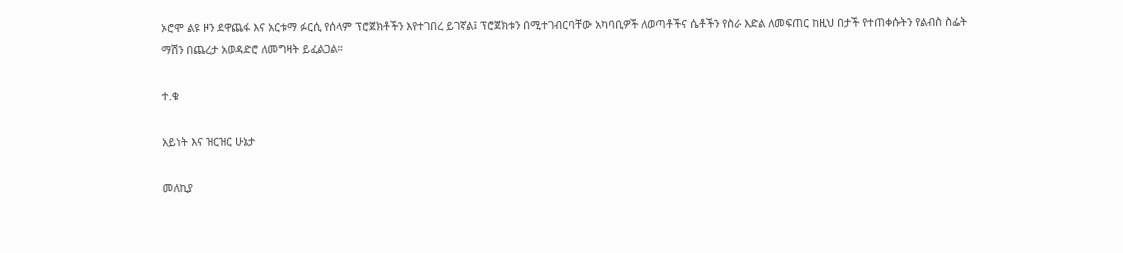ኦሮሞ ልዩ ዞን ደዋጨፋ እና አርቱማ ፉርሲ የሰላም ፕሮጀክቶችን እየተገበረ ይገኛል፤ ፕሮጀክቱን በሚተገብርባቸው አካባቢዎች ለወጣቶችና ሴቶችን የስራ እድል ለመፍጠር ከዚህ በታች የተጠቀሱትን የልብስ ስፌት ማሽን በጨረታ አወዳድሮ ለመግዛት ይፈልጋል።

ተ.ቁ

አይነት እና ዝርዝር ሁኔታ

መለኪያ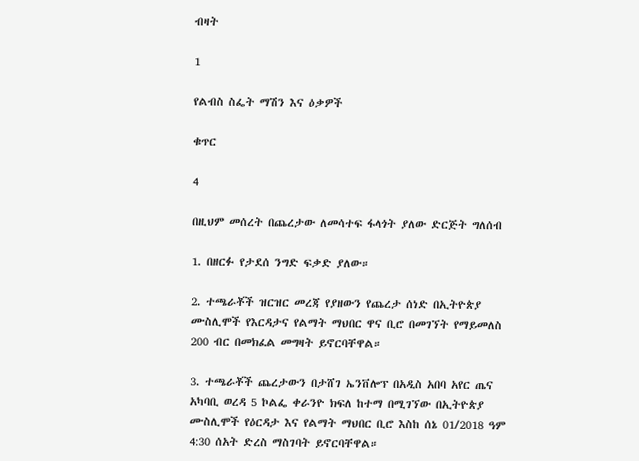ብዛት

1

የልብስ ስፌት ማሽን እና ዕቃዎች

ቁጥር

4

በዚህም መሰረት በጨረታው ለመሳተፍ ፋላጎት ያለው ድርጅት ግለሰብ

1. በዘርፉ የታደሰ ንግድ ፍቃድ ያለው።

2. ተጫራቾች ዝርዝር መረጃ የያዘውን የጨረታ ሰነድ በኢትዮጵያ ሙስሊሞች የእርዳታና የልማት ማህበር ዋና ቢሮ በመገኘት የማይመለስ 200 ብር በመክፈል መግዛት ይኖርባቸዋል።

3. ተጫራቾች ጨረታውን በታሸገ ኤንቨሎፕ በአዲስ አበባ አየር ጤና አካባቢ ወረዳ 5 ኮልፌ ቀራንዮ ክፍለ ከተማ በሚገኘው በኢትዮጵያ ሙስሊሞች የዕርዳታ እና የልማት ማህበር ቢሮ እስከ ሰኔ 01/2018 ዓም 4:30 ሰአት ድረስ ማስገባት ይኖርባቸዋል።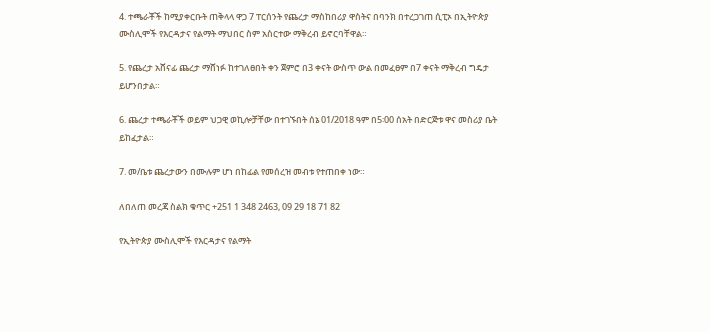4. ተጫራቾች ከሚያቀርቡት ጠቅላላ ዋጋ 7 ፐርሰንት የጨረታ ማስከበሪያ ዋስትና በባንክ በተረጋገጠ ሲፒኦ በኢትዮጵያ ሙስሊሞች የእርዳታና የልማት ማህበር ስም አስርተው ማቅረብ ይኖርባቸዋል።

5. የጨረታ አሸናፊ ጨረታ ማሸነፉ ከተገለፀበት ቀን ጀምሮ በ3 ቀናት ውስጥ ውል በመፈፀም በ7 ቀናት ማቅረብ ግዴታ ይሆንበታል።

6. ጨረታ ተጫራቾች ወይም ህጋዊ ወኪሎቻቸው በተገኙበት ሰኔ 01/2018 ዓም በ5፡00 ሰአት በድርጅቱ ዋና መስሪያ ቤት ይከፈታል።

7. መ/ቤቱ ጨረታውን በሙሉም ሆነ በከፊል የመሰረዝ መብቱ የተጠበቀ ነው።

ለበለጠ መረጃ ስልክ ቁጥር +251 1 348 2463, 09 29 18 71 82

የኢትዮጵያ ሙስሊሞች የእርዳታና የልማት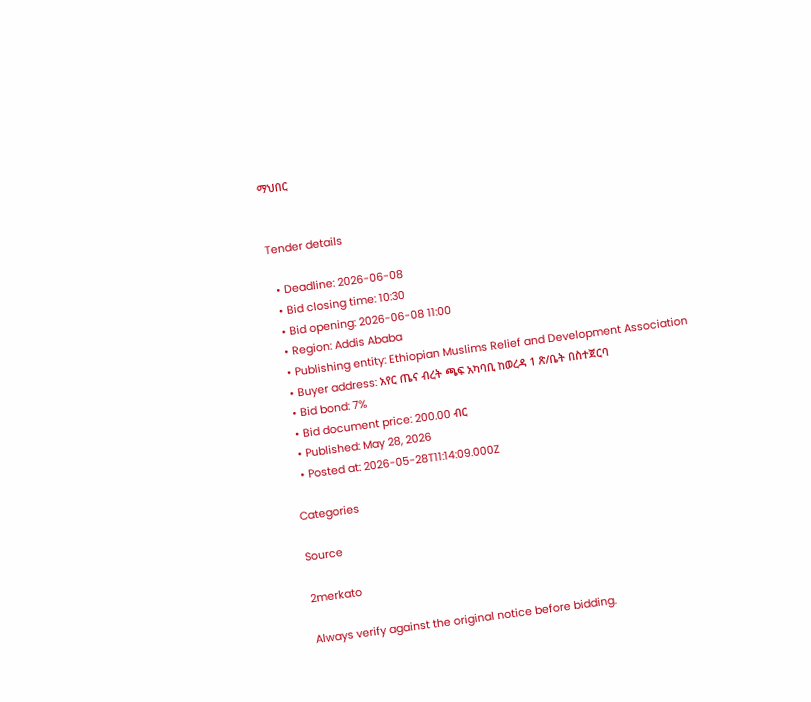ማህበር


Tender details

  • Deadline: 2026-06-08
  • Bid closing time: 10:30
  • Bid opening: 2026-06-08 11:00
  • Region: Addis Ababa
  • Publishing entity: Ethiopian Muslims Relief and Development Association
  • Buyer address: አየር ጤና ብረት ጫፍ አካባቢ ከወረዳ 1 ጽ/ቤት በስተጀርባ
  • Bid bond: 7%
  • Bid document price: 200.00 ብር
  • Published: May 28, 2026
  • Posted at: 2026-05-28T11:14:09.000Z

Categories

Source

2merkato

Always verify against the original notice before bidding.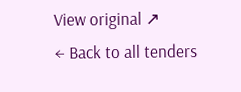View original ↗
← Back to all tenders